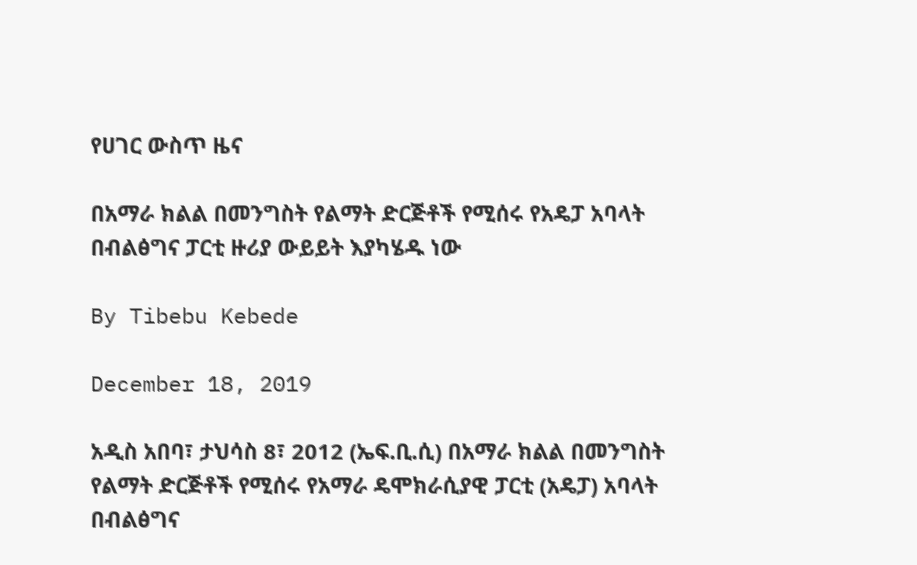የሀገር ውስጥ ዜና

በአማራ ክልል በመንግስት የልማት ድርጅቶች የሚሰሩ የአዴፓ አባላት በብልፅግና ፓርቲ ዙሪያ ውይይት እያካሄዱ ነው

By Tibebu Kebede

December 18, 2019

አዲስ አበባ፣ ታህሳስ 8፣ 2012 (ኤፍ.ቢ.ሲ) በአማራ ክልል በመንግስት የልማት ድርጅቶች የሚሰሩ የአማራ ዴሞክራሲያዊ ፓርቲ (አዴፓ) አባላት በብልፅግና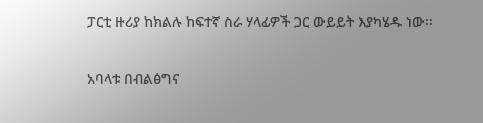ፓርቲ ዙሪያ ከክልሉ ከፍተኛ ስራ ሃላፊዎች ጋር ውይይት እያካሄዱ ነው፡፡

አባላቱ በብልፅግና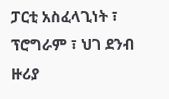ፓርቲ አስፈላጊነት ፣ ፕሮግራም ፣ ህገ ደንብ ዙሪያ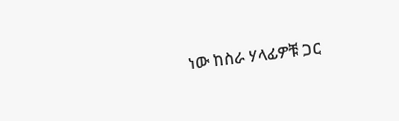ነው ከስራ ሃላፊዎቹ ጋር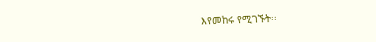እየመከሩ የሚገኙት፡፡